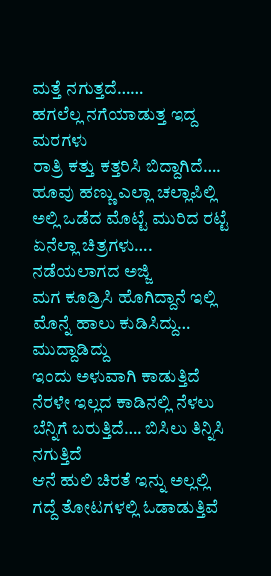ಮತ್ತೆ ನಗುತ್ತದೆ……
ಹಗಲೆಲ್ಲ ನಗೆಯಾಡುತ್ತ ಇದ್ದ ಮರಗಳು
ರಾತ್ರಿ ಕತ್ತು ಕತ್ತರಿಸಿ ಬಿದ್ದಾಗಿದೆ….
ಹೂವು ಹಣ್ಣು ಎಲ್ಲಾ ಚಲ್ಲಾಪಿಲ್ಲಿ
ಅಲ್ಲಿ ಒಡೆದ ಮೊಟ್ಟೆ ಮುರಿದ ರಟ್ಟೆ
ಏನೆಲ್ಲಾ ಚಿತ್ರಗಳು….
ನಡೆಯಲಾಗದ ಅಜ್ಜಿ
ಮಗ ಕೂಡ್ರಿಸಿ ಹೊಗಿದ್ದಾನೆ ಇಲ್ಲಿ
ಮೊನ್ನೆ ಹಾಲು ಕುಡಿಸಿದ್ದು… ಮುದ್ದಾಡಿದ್ದು
ಇಂದು ಅಳುವಾಗಿ ಕಾಡುತ್ತಿದೆ
ನೆರಳೇ ಇಲ್ಲದ ಕಾಡಿನಲ್ಲಿ ನೆಳಲು
ಬೆನ್ನಿಗೆ ಬರುತ್ತಿದೆ…. ಬಿಸಿಲು ತಿನ್ನಿಸಿ ನಗುತ್ತಿದೆ
ಆನೆ ಹುಲಿ ಚಿರತೆ ಇನ್ನು ಅಲ್ಲಲ್ಲಿ
ಗದ್ದೆ ತೋಟಗಳಲ್ಲಿ ಓಡಾಡುತ್ತಿವೆ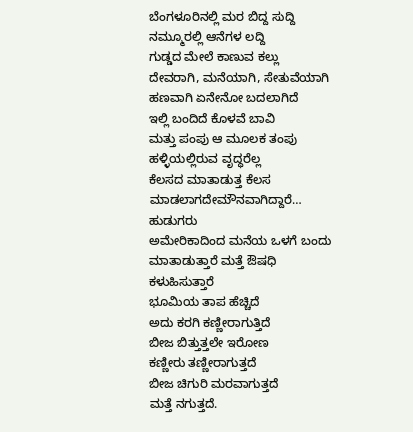ಬೆಂಗಳೂರಿನಲ್ಲಿ ಮರ ಬಿದ್ದ ಸುದ್ದಿ
ನಮ್ಮೂರಲ್ಲಿ ಆನೆಗಳ ಲದ್ದಿ
ಗುಡ್ಡದ ಮೇಲೆ ಕಾಣುವ ಕಲ್ಲು
ದೇವರಾಗಿ, ಮನೆಯಾಗಿ, ಸೇತುವೆಯಾಗಿ
ಹಣವಾಗಿ ಏನೇನೋ ಬದಲಾಗಿದೆ
ಇಲ್ಲಿ ಬಂದಿದೆ ಕೊಳವೆ ಬಾವಿ
ಮತ್ತು ಪಂಪು ಆ ಮೂಲಕ ತಂಪು
ಹಳ್ಳಿಯಲ್ಲಿರುವ ವೃದ್ಧರೆಲ್ಲ
ಕೆಲಸದ ಮಾತಾಡುತ್ತ ಕೆಲಸ ಮಾಡಲಾಗದೇಮೌನವಾಗಿದ್ದಾರೆ… ಹುಡುಗರು
ಅಮೇರಿಕಾದಿಂದ ಮನೆಯ ಒಳಗೆ ಬಂದು
ಮಾತಾಡುತ್ತಾರೆ ಮತ್ತೆ ಔಷಧಿ ಕಳುಹಿಸುತ್ತಾರೆ
ಭೂಮಿಯ ತಾಪ ಹೆಚ್ಚಿದೆ
ಅದು ಕರಗಿ ಕಣ್ಣೀರಾಗುತ್ತಿದೆ
ಬೀಜ ಬಿತ್ತುತ್ತಲೇ ಇರೋಣ
ಕಣ್ಣೀರು ತಣ್ಣೀರಾಗುತ್ತದೆ
ಬೀಜ ಚಿಗುರಿ ಮರವಾಗುತ್ತದೆ
ಮತ್ತೆ ನಗುತ್ತದೆ.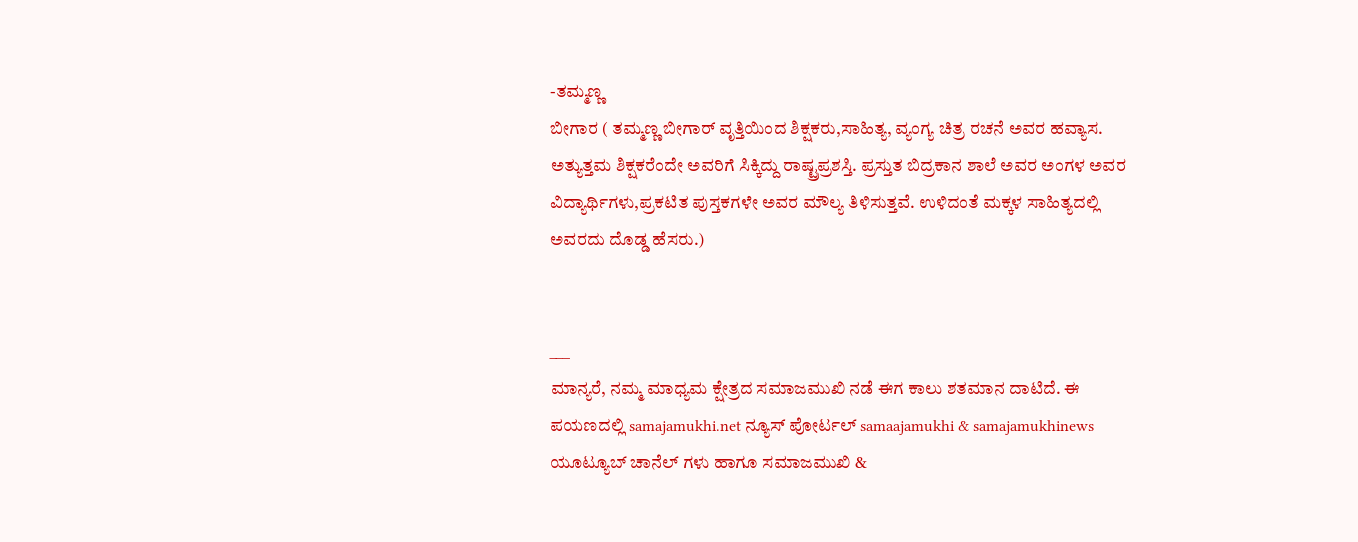-ತಮ್ಮಣ್ಣ
ಬೀಗಾರ ( ತಮ್ಮಣ್ಣ ಬೀಗಾರ್ ವೃತ್ತಿಯಿಂದ ಶಿಕ್ಷಕರು,ಸಾಹಿತ್ಯ, ವ್ಯಂಗ್ಯ ಚಿತ್ರ ರಚನೆ ಅವರ ಹವ್ಯಾಸ. ಅತ್ಯುತ್ತಮ ಶಿಕ್ಷಕರೆಂದೇ ಅವರಿಗೆ ಸಿಕ್ಕಿದ್ದು ರಾಷ್ಟ್ರಪ್ರಶಸ್ತಿ. ಪ್ರಸ್ತುತ ಬಿದ್ರಕಾನ ಶಾಲೆ ಅವರ ಅಂಗಳ ಅವರ ವಿದ್ಯಾರ್ಥಿಗಳು,ಪ್ರಕಟಿತ ಪುಸ್ತಕಗಳೇ ಅವರ ಮೌಲ್ಯ ತಿಳಿಸುತ್ತವೆ. ಉಳಿದಂತೆ ಮಕ್ಕಳ ಸಾಹಿತ್ಯದಲ್ಲಿ ಅವರದು ದೊಡ್ಡ ಹೆಸರು.)


___
ಮಾನ್ಯರೆ, ನಮ್ಮ ಮಾಧ್ಯಮ ಕ್ಷೇತ್ರದ ಸಮಾಜಮುಖಿ ನಡೆ ಈಗ ಕಾಲು ಶತಮಾನ ದಾಟಿದೆ. ಈ ಪಯಣದಲ್ಲಿ samajamukhi.net ನ್ಯೂಸ್ ಪೋರ್ಟಲ್ samaajamukhi & samajamukhinews ಯೂಟ್ಯೂಬ್ ಚಾನೆಲ್ ಗಳು ಹಾಗೂ ಸಮಾಜಮುಖಿ &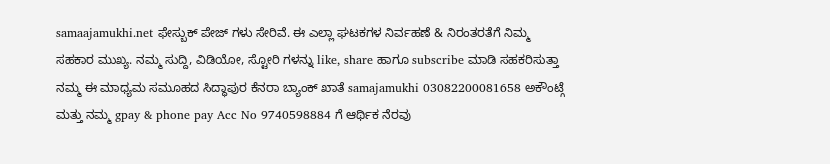samaajamukhi.net ಫೇಸ್ಬುಕ್ ಪೇಜ್ ಗಳು ಸೇರಿವೆ. ಈ ಎಲ್ಲಾ ಘಟಕಗಳ ನಿರ್ವಹಣೆ & ನಿರಂತರತೆಗೆ ನಿಮ್ಮ ಸಹಕಾರ ಮುಖ್ಯ. ನಮ್ಮ ಸುದ್ದಿ, ವಿಡಿಯೋ, ಸ್ಟೋರಿ ಗಳನ್ನು like, share ಹಾಗೂ subscribe ಮಾಡಿ ಸಹಕರಿಸುತ್ತಾ ನಮ್ಮ ಈ ಮಾಧ್ಯಮ ಸಮೂಹದ ಸಿದ್ಧಾಪುರ ಕೆನರಾ ಬ್ಯಾಂಕ್ ಖಾತೆ samajamukhi 03082200081658 ಅಕೌಂಟ್ಗೆ ಮತ್ತು ನಮ್ಮ gpay & phone pay Acc No 9740598884 ಗೆ ಆರ್ಥಿಕ ನೆರವು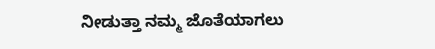ನೀಡುತ್ತಾ ನಮ್ಮ ಜೊತೆಯಾಗಲು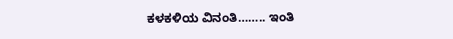ಕಳಕಳಿಯ ವಿನಂತಿ…….. ಇಂತಿ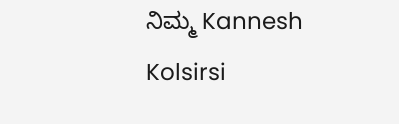ನಿಮ್ಮ Kannesh Kolsirsi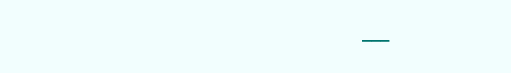___